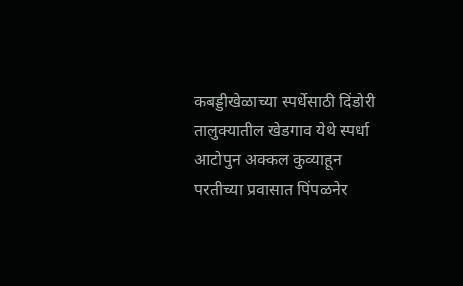कबड्डीखेळाच्या स्पर्धेसाठी दिंडोरी तालुक्यातील खेडगाव येथे स्पर्धा आटोपुन अक्कल कुव्याहून परतीच्या प्रवासात पिंपळनेर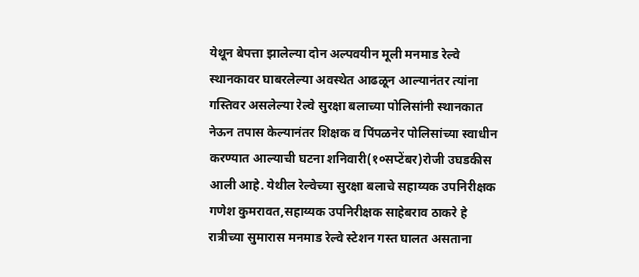येथून बेपत्ता झालेल्या दोन अल्पवयीन मूली मनमाड रेल्वे स्थानकावर घाबरलेल्या अवस्थेत आढळून आल्यानंतर त्यांना गस्तिवर असलेल्या रेल्वे सुरक्षा बलाच्या पोलिसांनी स्थानकात नेऊन तपास केल्यानंतर शिक्षक व पिंपळनेर पोलिसांच्या स्वाधीन करण्यात आल्याची घटना शनिवारी(१०सप्टेंबर)रोजी उघडकीस आली आहे. येथील रेल्वेच्या सुरक्षा बलाचे सहाय्यक उपनिरीक्षक गणेश कुमरावत,सहाय्यक उपनिरीक्षक साहेबराव ठाकरे हे रात्रीच्या सुमारास मनमाड रेल्वे स्टेशन गस्त घालत असताना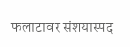फलाटावर संशयास्पद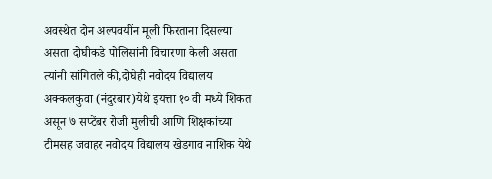अवस्थेत दोन अल्पवयींन मूली फिरताना दिसल्या असता दोघीकडे पोलिसांनी विचारणा केली असता त्यांनी सांगितले की,दोघेही नवोदय विद्यालय अक्कलकुवा (नंदुरबार)येथे इयत्ता १० वी मध्ये शिकत असून ७ सप्टेंबर रोजी मुलीची आणि शिक्षकांच्या टीमसह जवाहर नवोदय विद्यालय खेडगाव नाशिक येथे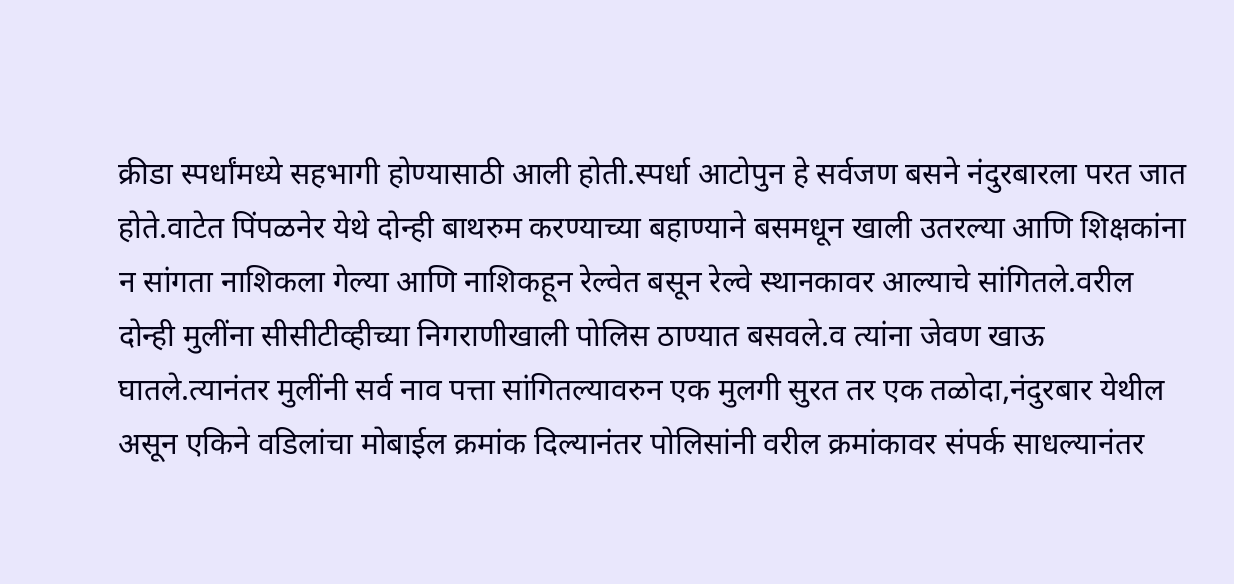क्रीडा स्पर्धांमध्ये सहभागी होण्यासाठी आली होती.स्पर्धा आटोपुन हे सर्वजण बसने नंदुरबारला परत जात होते.वाटेत पिंपळनेर येथे दोन्ही बाथरुम करण्याच्या बहाण्याने बसमधून खाली उतरल्या आणि शिक्षकांना न सांगता नाशिकला गेल्या आणि नाशिकहून रेल्वेत बसून रेल्वे स्थानकावर आल्याचे सांगितले.वरील दोन्ही मुलींना सीसीटीव्हीच्या निगराणीखाली पोलिस ठाण्यात बसवले.व त्यांना जेवण खाऊ घातले.त्यानंतर मुलींनी सर्व नाव पत्ता सांगितल्यावरुन एक मुलगी सुरत तर एक तळोदा,नंदुरबार येथील असून एकिने वडिलांचा मोबाईल क्रमांक दिल्यानंतर पोलिसांनी वरील क्रमांकावर संपर्क साधल्यानंतर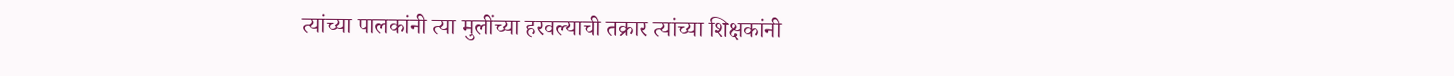त्यांच्या पालकांनी त्या मुलींच्या हरवल्याची तक्रार त्यांच्या शिक्षकांनी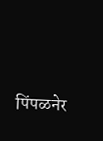पिंपळनेर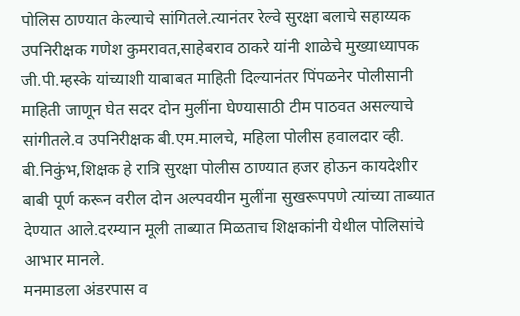पोलिस ठाण्यात केल्याचे सांगितले.त्यानंतर रेल्वे सुरक्षा बलाचे सहाय्यक उपनिरीक्षक गणेश कुमरावत,साहेबराव ठाकरे यांनी शाळेचे मुख्याध्यापक जी.पी.म्हस्के यांच्याशी याबाबत माहिती दिल्यानंतर पिंपळनेर पोलीसानी माहिती जाणून घेत सदर दोन मुलींना घेण्यासाठी टीम पाठवत असल्याचे सांगीतले.व उपनिरीक्षक बी.एम.मालचे, महिला पोलीस हवालदार व्ही. बी.निकुंभ,शिक्षक हे रात्रि सुरक्षा पोलीस ठाण्यात हजर होऊन कायदेशीर बाबी पूर्ण करून वरील दोन अल्पवयीन मुलींना सुखरूपपणे त्यांच्या ताब्यात देण्यात आले.दरम्यान मूली ताब्यात मिळताच शिक्षकांनी येथील पोलिसांचे आभार मानले.
मनमाडला अंडरपास व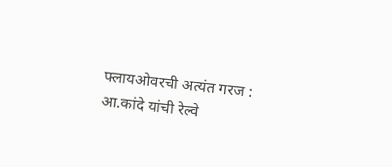फ्लायओवरची अत्यंत गरज : आ.कांदे यांची रेल्वे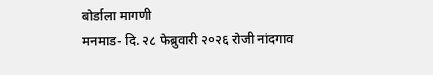बोर्डाला मागणी
मनमाड- दि. २८ फेब्रुवारी २०२६ रोजी नांदगाव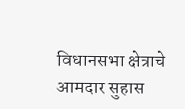विधानसभा क्षेत्राचे आमदार सुहास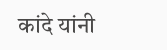कांदे यांनी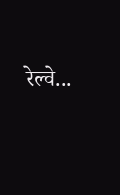रेल्वे...